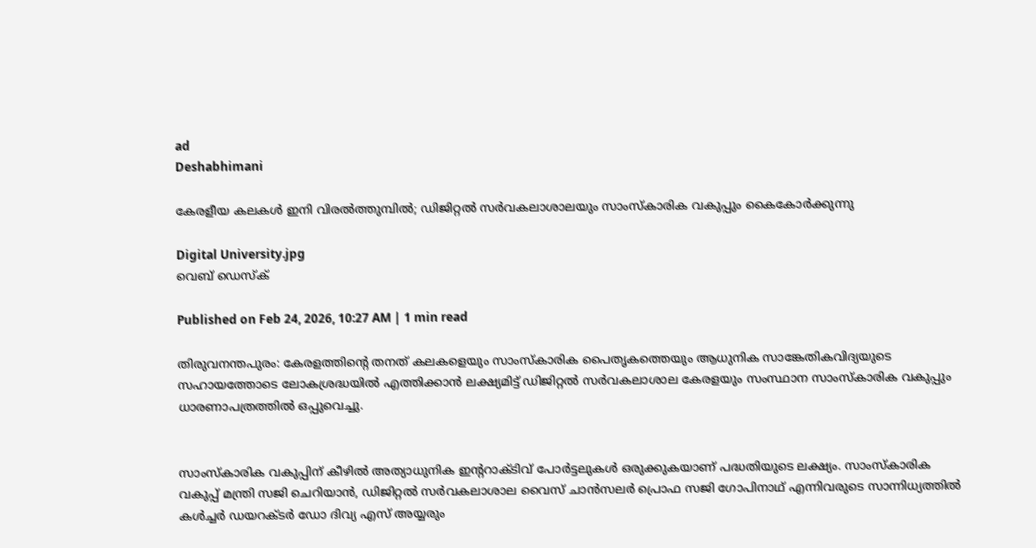ad
Deshabhimani

കേരളീയ കലകൾ ഇനി വിരൽത്തുമ്പിൽ; ഡിജിറ്റൽ സർവകലാശാലയും സാംസ്‌കാരിക വകുപ്പും കൈകോർക്കുന്നു

Digital University.jpg
വെബ് ഡെസ്ക്

Published on Feb 24, 2026, 10:27 AM | 1 min read

തിരുവനന്തപുരം: കേരളത്തിന്റെ തനത് കലകളെയും സാംസ്‌കാരിക പൈതൃകത്തെയും ആധുനിക സാങ്കേതികവിദ്യയുടെ സഹായത്തോടെ ലോകശ്രദ്ധയിൽ എത്തിക്കാൻ ലക്ഷ്യമിട്ട് ഡിജിറ്റൽ സർവകലാശാല കേരളയും സംസ്ഥാന സാംസ്‌കാരിക വകുപ്പും ധാരണാപത്രത്തിൽ ഒപ്പുവെച്ചു.


സാംസ്‌കാരിക വകുപ്പിന് കീഴിൽ അത്യാധുനിക ഇന്ററാക്ടിവ് പോർട്ടലുകൾ ഒരുക്കുകയാണ് പദ്ധതിയുടെ ലക്ഷ്യം. സാംസ്‌കാരിക വകുപ്പ് മന്ത്രി സജി ചെറിയാൻ, ഡിജിറ്റൽ സർവകലാശാല വൈസ് ചാൻസലർ പ്രൊഫ സജി ഗോപിനാഥ് എന്നിവരുടെ സാന്നിധ്യത്തിൽ കൾച്ചർ ഡയറക്ടർ ഡോ ദിവ്യ എസ് അയ്യരും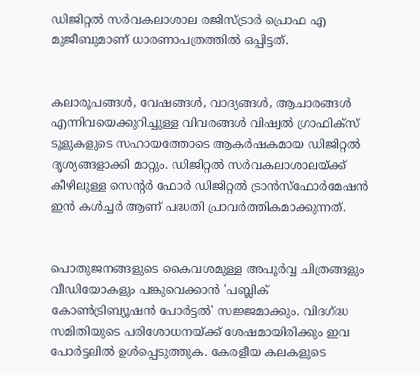ഡിജിറ്റൽ സർവകലാശാല രജിസ്ട്രാർ പ്രൊഫ എ മുജീബുമാണ് ധാരണാപത്രത്തിൽ ഒപ്പിട്ടത്.


കലാരൂപങ്ങൾ, വേഷങ്ങൾ, വാദ്യങ്ങൾ, ആചാരങ്ങൾ എന്നിവയെക്കുറിച്ചുള്ള വിവരങ്ങൾ വിഷ്വൽ ഗ്രാഫിക്സ് ടൂളുകളുടെ സഹായത്തോടെ ആകർഷകമായ ഡിജിറ്റൽ ദൃശ്യങ്ങളാക്കി മാറ്റും. ഡിജിറ്റൽ സർവകലാശാലയ്ക്ക് കീഴിലുള്ള സെന്റർ ഫോർ ഡിജിറ്റൽ ട്രാൻസ്‌ഫോർമേഷൻ ഇൻ കൾച്ചർ ആണ് പദ്ധതി പ്രാവർത്തികമാക്കുന്നത്.


പൊതുജനങ്ങളുടെ കൈവശമുള്ള അപൂർവ്വ ചിത്രങ്ങളും വീഡിയോകളും പങ്കുവെക്കാൻ 'പബ്ലിക് കോൺട്രിബ്യൂഷൻ പോർട്ടൽ' സജ്ജമാക്കും. വിദഗ്ദ്ധ സമിതിയുടെ പരിശോധനയ്ക്ക് ശേഷമായിരിക്കും ഇവ പോർട്ടലിൽ ഉൾപ്പെടുത്തുക. കേരളീയ കലകളുടെ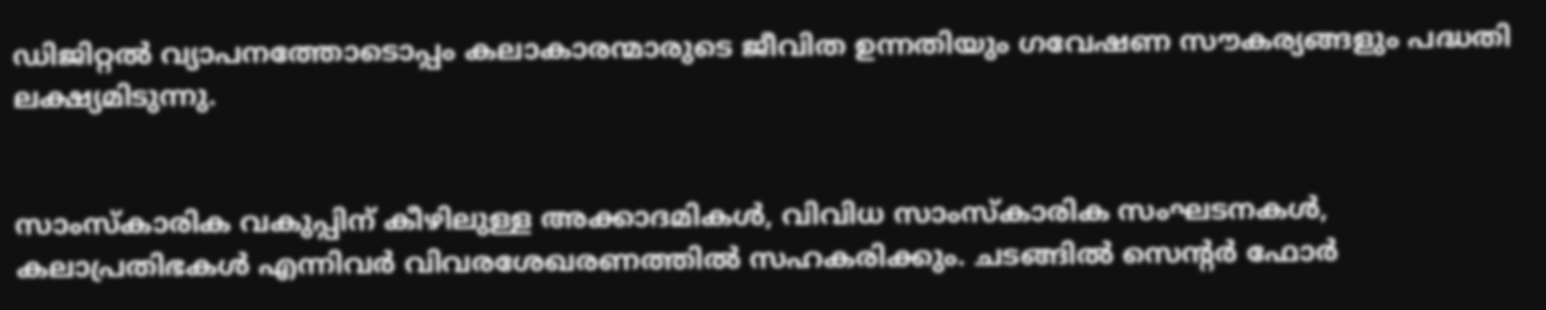ഡിജിറ്റൽ വ്യാപനത്തോടൊപ്പം കലാകാരന്മാരുടെ ജീവിത ഉന്നതിയും ഗവേഷണ സൗകര്യങ്ങളും പദ്ധതി ലക്ഷ്യമിടുന്നു.


സാംസ്‌കാരിക വകുപ്പിന് കീഴിലുള്ള അക്കാദമികൾ, വിവിധ സാംസ്‌കാരിക സംഘടനകൾ, കലാപ്രതിഭകൾ എന്നിവർ വിവരശേഖരണത്തിൽ സഹകരിക്കും. ചടങ്ങിൽ സെന്റർ ഫോർ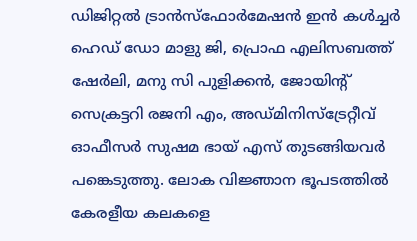ഡിജിറ്റൽ ട്രാൻസ്‌ഫോർമേഷൻ ഇൻ കൾച്ചർ ഹെഡ് ഡോ മാളു ജി, പ്രൊഫ എലിസബത്ത് ഷേർലി, മനു സി പുളിക്കൻ, ജോയിന്റ് സെക്രട്ടറി രജനി എം, അഡ്മിനിസ്‌ട്രേറ്റീവ് ഓഫീസർ സുഷമ ഭായ് എസ് തുടങ്ങിയവർ പങ്കെടുത്തു. ലോക വിജ്ഞാന ഭൂപടത്തിൽ കേരളീയ കലകളെ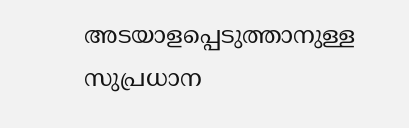അടയാളപ്പെടുത്താനുള്ള സുപ്രധാന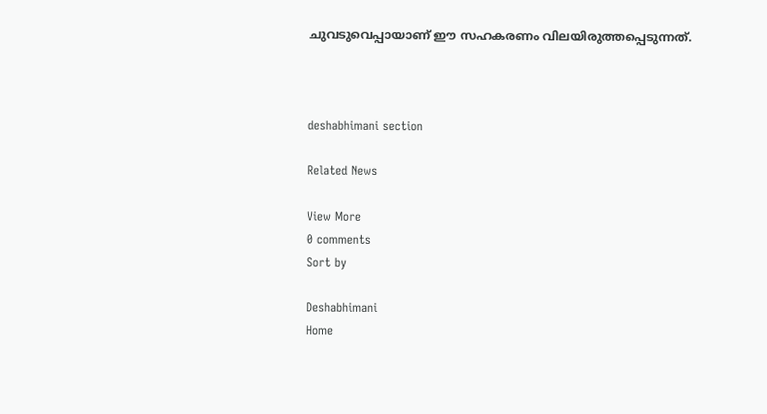ചുവടുവെപ്പായാണ് ഈ സഹകരണം വിലയിരുത്തപ്പെടുന്നത്.



deshabhimani section

Related News

View More
0 comments
Sort by

Deshabhimani
Home